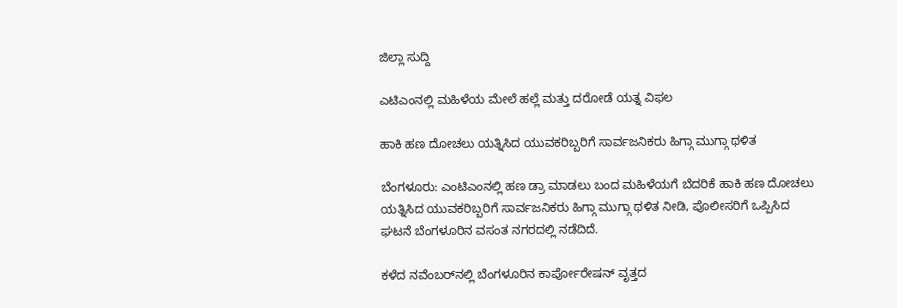ಜಿಲ್ಲಾ ಸುದ್ದಿ

ಎಟಿಎಂನಲ್ಲಿ ಮಹಿಳೆಯ ಮೇಲೆ ಹಲ್ಲೆ ಮತ್ತು ದರೋಡೆ ಯತ್ನ ವಿಫಲ

ಹಾಕಿ ಹಣ ದೋಚಲು ಯತ್ನಿಸಿದ ಯುವಕರಿಬ್ಬರಿಗೆ ಸಾರ್ವಜನಿಕರು ಹಿಗ್ಗಾ ಮುಗ್ಗಾ ಥಳಿತ

ಬೆಂಗಳೂರು: ಎಂಟಿಎಂನಲ್ಲಿ ಹಣ ಡ್ರಾ ಮಾಡಲು ಬಂದ ಮಹಿಳೆಯಗೆ ಬೆದರಿಕೆ ಹಾಕಿ ಹಣ ದೋಚಲು ಯತ್ನಿಸಿದ ಯುವಕರಿಬ್ಬರಿಗೆ ಸಾರ್ವಜನಿಕರು ಹಿಗ್ಗಾ ಮುಗ್ಗಾ ಥಳಿತ ನೀಡಿ, ಪೊಲೀಸರಿಗೆ ಒಪ್ಪಿಸಿದ ಘಟನೆ ಬೆಂಗಳೂರಿನ ವಸಂತ ನಗರದಲ್ಲಿ ನಡೆದಿದೆ.

ಕಳೆದ ನವೆಂಬರ್‌ನಲ್ಲಿ ಬೆಂಗಳೂರಿನ ಕಾರ್ಪೋರೇಷನ್ ವೃತ್ತದ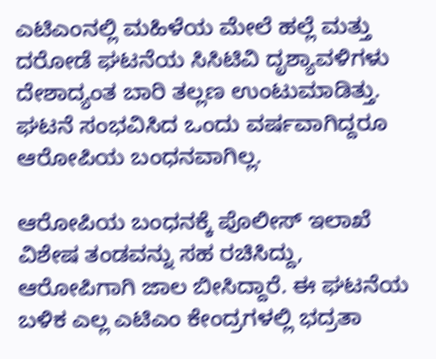ಎಟಿಎಂನಲ್ಲಿ ಮಹಿಳೆಯ ಮೇಲೆ ಹಲ್ಲೆ ಮತ್ತು ದರೋಡೆ ಘಟನೆಯ ಸಿಸಿಟಿವಿ ದೃಶ್ಯಾವಳಿಗಳು ದೇಶಾದ್ಯಂತ ಬಾರಿ ತಲ್ಲಣ ಉಂಟುಮಾಡಿತ್ತು. ಘಟನೆ ಸಂಭವಿಸಿದ ಒಂದು ವರ್ಷವಾಗಿದ್ದರೂ ಆರೋಪಿಯ ಬಂಧನವಾಗಿಲ್ಲ.

ಆರೋಪಿಯ ಬಂಧನಕ್ಕೆ ಪೊಲೀಸ್ ಇಲಾಖೆ ವಿಶೇಷ ತಂಡವನ್ನು ಸಹ ರಚಿಸಿದ್ದು, ಆರೋಪಿಗಾಗಿ ಜಾಲ ಬೀಸಿದ್ದಾರೆ. ಈ ಘಟನೆಯ ಬಳಿಕ ಎಲ್ಲ ಎಟಿಎಂ ಕೇಂದ್ರಗಳಲ್ಲಿ ಭದ್ರತಾ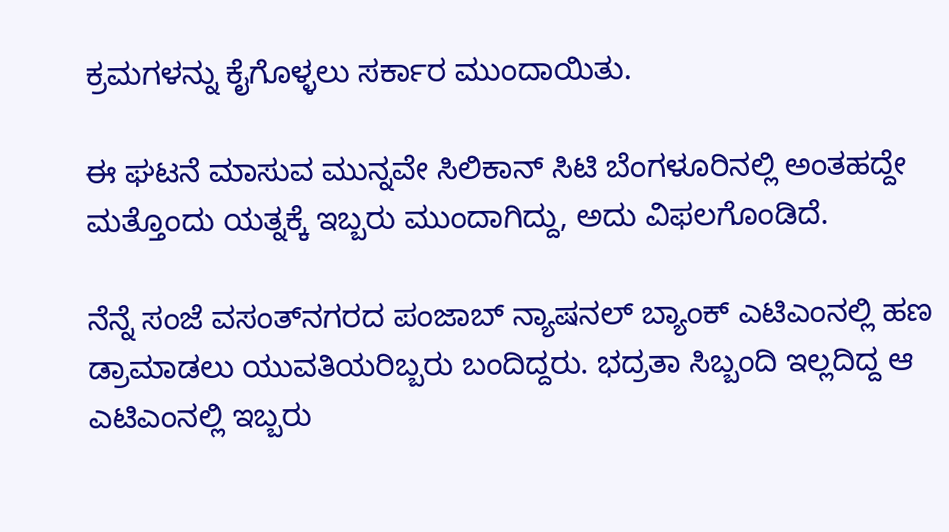ಕ್ರಮಗಳನ್ನು ಕೈಗೊಳ್ಳಲು ಸರ್ಕಾರ ಮುಂದಾಯಿತು.

ಈ ಘಟನೆ ಮಾಸುವ ಮುನ್ನವೇ ಸಿಲಿಕಾನ್ ಸಿಟಿ ಬೆಂಗಳೂರಿನಲ್ಲಿ ಅಂತಹದ್ದೇ ಮತ್ತೊಂದು ಯತ್ನಕ್ಕೆ ಇಬ್ಬರು ಮುಂದಾಗಿದ್ದು, ಅದು ವಿಫಲಗೊಂಡಿದೆ.

ನೆನ್ನೆ ಸಂಜೆ ವಸಂತ್‌ನಗರದ ಪಂಜಾಬ್ ನ್ಯಾಷನಲ್ ಬ್ಯಾಂಕ್ ಎಟಿಎಂನಲ್ಲಿ ಹಣ ಡ್ರಾಮಾಡಲು ಯುವತಿಯರಿಬ್ಬರು ಬಂದಿದ್ದರು. ಭದ್ರತಾ ಸಿಬ್ಬಂದಿ ಇಲ್ಲದಿದ್ದ ಆ ಎಟಿಎಂನಲ್ಲಿ ಇಬ್ಬರು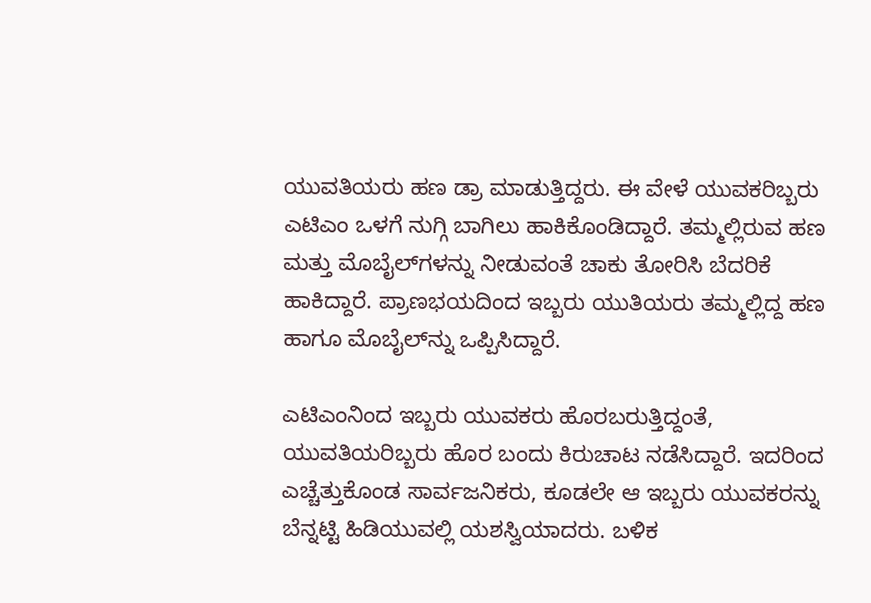ಯುವತಿಯರು ಹಣ ಡ್ರಾ ಮಾಡುತ್ತಿದ್ದರು. ಈ ವೇಳೆ ಯುವಕರಿಬ್ಬರು ಎಟಿಎಂ ಒಳಗೆ ನುಗ್ಗಿ ಬಾಗಿಲು ಹಾಕಿಕೊಂಡಿದ್ದಾರೆ. ತಮ್ಮಲ್ಲಿರುವ ಹಣ ಮತ್ತು ಮೊಬೈಲ್‌ಗಳನ್ನು ನೀಡುವಂತೆ ಚಾಕು ತೋರಿಸಿ ಬೆದರಿಕೆ ಹಾಕಿದ್ದಾರೆ. ಪ್ರಾಣಭಯದಿಂದ ಇಬ್ಬರು ಯುತಿಯರು ತಮ್ಮಲ್ಲಿದ್ದ ಹಣ ಹಾಗೂ ಮೊಬೈಲ್‌ನ್ನು ಒಪ್ಪಿಸಿದ್ದಾರೆ.

ಎಟಿಎಂನಿಂದ ಇಬ್ಬರು ಯುವಕರು ಹೊರಬರುತ್ತಿದ್ದಂತೆ, ಯುವತಿಯರಿಬ್ಬರು ಹೊರ ಬಂದು ಕಿರುಚಾಟ ನಡೆಸಿದ್ದಾರೆ. ಇದರಿಂದ ಎಚ್ಚೆತ್ತುಕೊಂಡ ಸಾರ್ವಜನಿಕರು, ಕೂಡಲೇ ಆ ಇಬ್ಬರು ಯುವಕರನ್ನು ಬೆನ್ನಟ್ಟಿ ಹಿಡಿಯುವಲ್ಲಿ ಯಶಸ್ವಿಯಾದರು. ಬಳಿಕ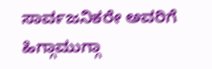ಸಾರ್ವಜನಿಕರೇ ಅವರಿಗೆ ಹಿಗ್ಗಾಮುಗ್ಗಾ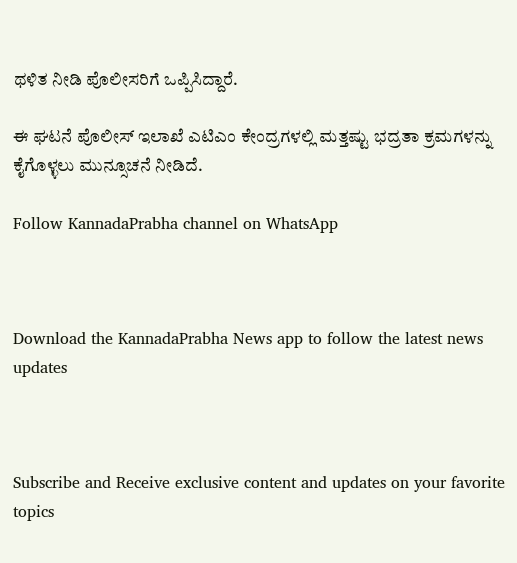ಥಳಿತ ನೀಡಿ ಪೊಲೀಸರಿಗೆ ಒಪ್ಪಿಸಿದ್ದಾರೆ.

ಈ ಘಟನೆ ಪೊಲೀಸ್ ಇಲಾಖೆ ಎಟಿಎಂ ಕೇಂದ್ರಗಳಲ್ಲಿ ಮತ್ತಷ್ಟು ಭದ್ರತಾ ಕ್ರಮಗಳನ್ನು ಕೈಗೊಳ್ಳಲು ಮುನ್ಸೂಚನೆ ನೀಡಿದೆ.

Follow KannadaPrabha channel on WhatsApp



Download the KannadaPrabha News app to follow the latest news updates



Subscribe and Receive exclusive content and updates on your favorite topics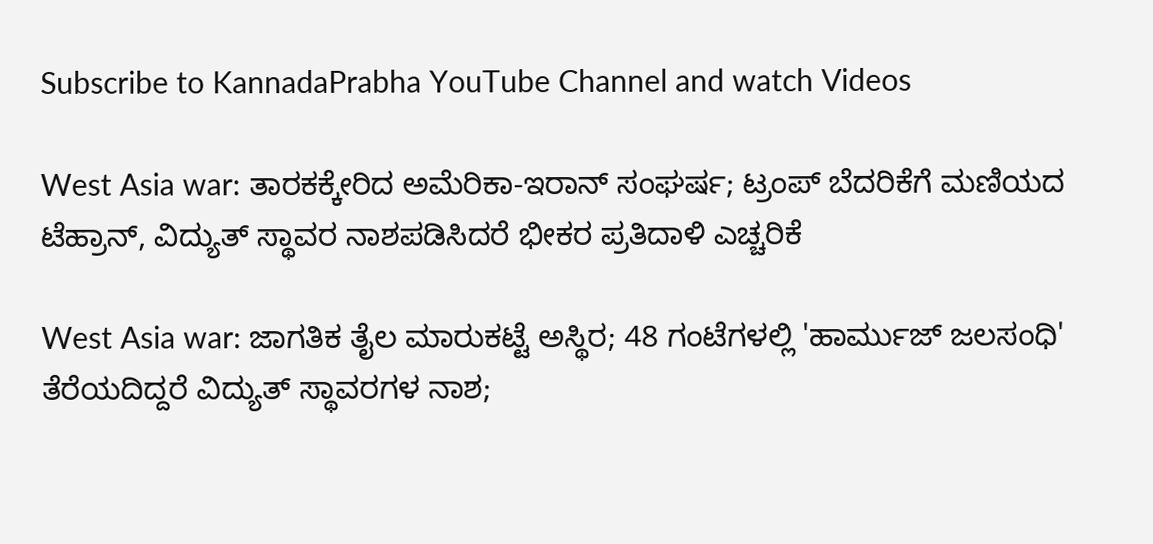Subscribe to KannadaPrabha YouTube Channel and watch Videos

West Asia war: ತಾರಕಕ್ಕೇರಿದ ಅಮೆರಿಕಾ-ಇರಾನ್ ಸಂಘರ್ಷ; ಟ್ರಂಪ್ ಬೆದರಿಕೆಗೆ ಮಣಿಯದ ಟೆಹ್ರಾನ್, ವಿದ್ಯುತ್ ಸ್ಥಾವರ ನಾಶಪಡಿಸಿದರೆ ಭೀಕರ ಪ್ರತಿದಾಳಿ ಎಚ್ಚರಿಕೆ

West Asia war: ಜಾಗತಿಕ ತೈಲ ಮಾರುಕಟ್ಟೆ ಅಸ್ಥಿರ; 48 ಗಂಟೆಗಳಲ್ಲಿ 'ಹಾರ್ಮುಜ್ ಜಲಸಂಧಿ' ತೆರೆಯದಿದ್ದರೆ ವಿದ್ಯುತ್ ಸ್ಥಾವರಗಳ ನಾಶ;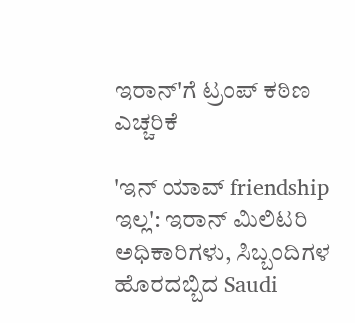ಇರಾನ್'ಗೆ ಟ್ರಂಪ್ ಕಠಿಣ ಎಚ್ಚರಿಕೆ

'ಇನ್ ಯಾವ್ friendship ಇಲ್ಲ': ಇರಾನ್ ಮಿಲಿಟರಿ ಅಧಿಕಾರಿಗಳು, ಸಿಬ್ಬಂದಿಗಳ ಹೊರದಬ್ಬಿದ Saudi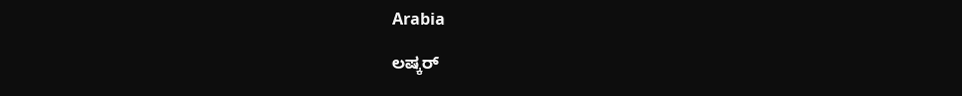Arabia

ಲಷ್ಕರ್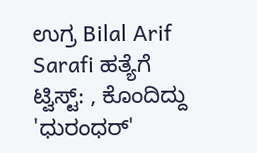ಉಗ್ರ Bilal Arif Sarafi ಹತ್ಯೆಗೆ ಟ್ವಿಸ್ಟ್: , ಕೊಂದಿದ್ದು 'ಧುರಂಧರ್'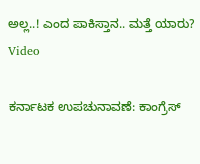ಅಲ್ಲ..! ಎಂದ ಪಾಕಿಸ್ತಾನ.. ಮತ್ತೆ ಯಾರು? Video

ಕರ್ನಾಟಕ ಉಪಚುನಾವಣೆ: ಕಾಂಗ್ರೆಸ್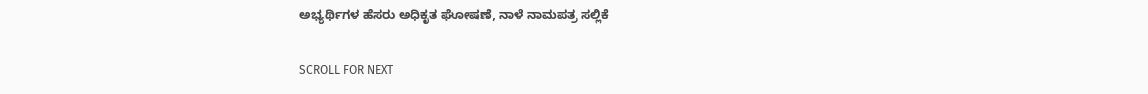ಅಭ್ಯರ್ಥಿಗಳ ಹೆಸರು ಅಧಿಕೃತ ಘೋಷಣೆ, ನಾಳೆ ನಾಮಪತ್ರ ಸಲ್ಲಿಕೆ

SCROLL FOR NEXT